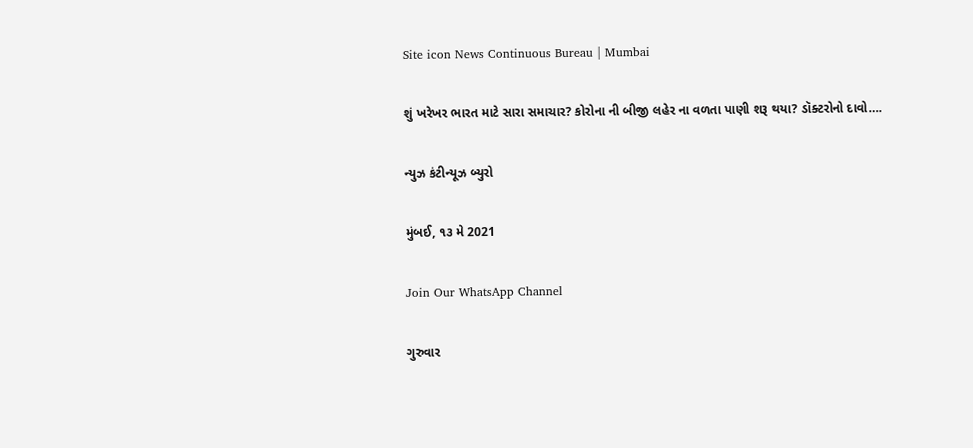Site icon News Continuous Bureau | Mumbai

શું ખરેખર ભારત માટે સારા સમાચાર? કોરોના ની બીજી લહેર ના વળતા પાણી શરૂ થયા? ડૉક્ટરોનો દાવો….

ન્યુઝ કંટીન્યૂઝ બ્યુરો

મુંબઈ, ૧૩ મે 2021

Join Our WhatsApp Channel

ગુરુવાર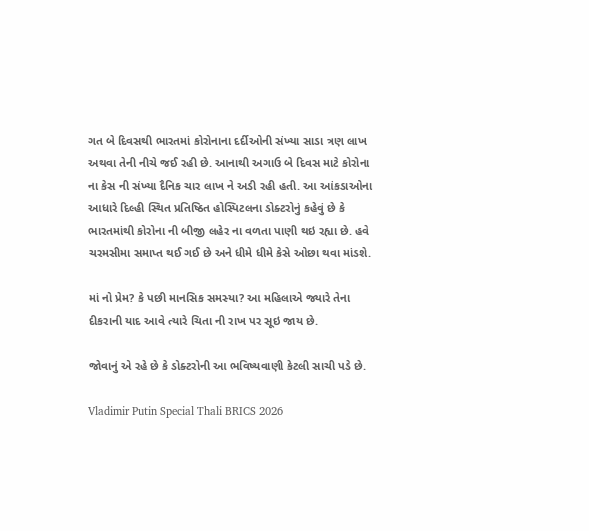ગત બે દિવસથી ભારતમાં કોરોનાના દર્દીઓની સંખ્યા સાડા ત્રણ લાખ અથવા તેની નીચે જઈ રહી છે. આનાથી અગાઉ બે દિવસ માટે કોરોના ના કેસ ની સંખ્યા દૈનિક ચાર લાખ ને અડી રહી હતી. આ આંકડાઓના આધારે દિલ્હી સ્થિત પ્રતિષ્ઠિત હોસ્પિટલના ડોક્ટરોનું કહેવું છે કે ભારતમાંથી કોરોના ની બીજી લહેર ના વળતા પાણી થઇ રહ્યા છે. હવે ચરમસીમા સમાપ્ત થઈ ગઈ છે અને ધીમે ધીમે કેસે ઓછા થવા માંડશે.

માં નો પ્રેમ? કે પછી માનસિક સમસ્યા? આ મહિલાએ જ્યારે તેના દીકરાની યાદ આવે ત્યારે ચિતા ની રાખ પર સૂઇ જાય છે.

જોવાનું એ રહે છે કે ડોક્ટરોની આ ભવિષ્યવાણી કેટલી સાચી પડે છે.

Vladimir Putin Special Thali BRICS 2026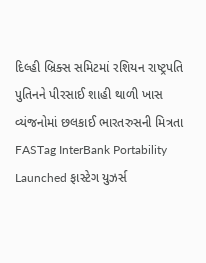દિલ્હી બ્રિક્સ સમિટમાં રશિયન રાષ્ટ્રપતિ પુતિનને પીરસાઈ શાહી થાળી ખાસ વ્યંજનોમાં છલકાઈ ભારતરુસની મિત્રતા
FASTag InterBank Portability Launched ફાસ્ટેગ યુઝર્સ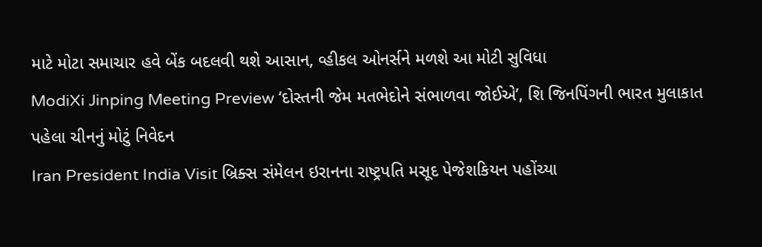માટે મોટા સમાચાર હવે બેંક બદલવી થશે આસાન, વ્હીકલ ઓનર્સને મળશે આ મોટી સુવિધા
ModiXi Jinping Meeting Preview ‘દોસ્તની જેમ મતભેદોને સંભાળવા જોઈએ’, શિ જિનપિંગની ભારત મુલાકાત પહેલા ચીનનું મોટું નિવેદન
Iran President India Visit બ્રિક્સ સંમેલન ઇરાનના રાષ્ટ્રપતિ મસૂદ પેજેશકિયન પહોંચ્યા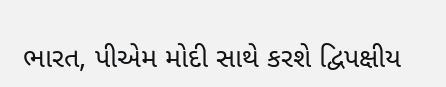ભારત, પીએમ મોદી સાથે કરશે દ્વિપક્ષીય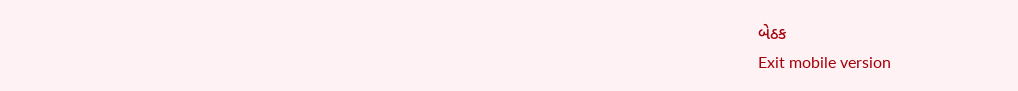બેઠક
Exit mobile version